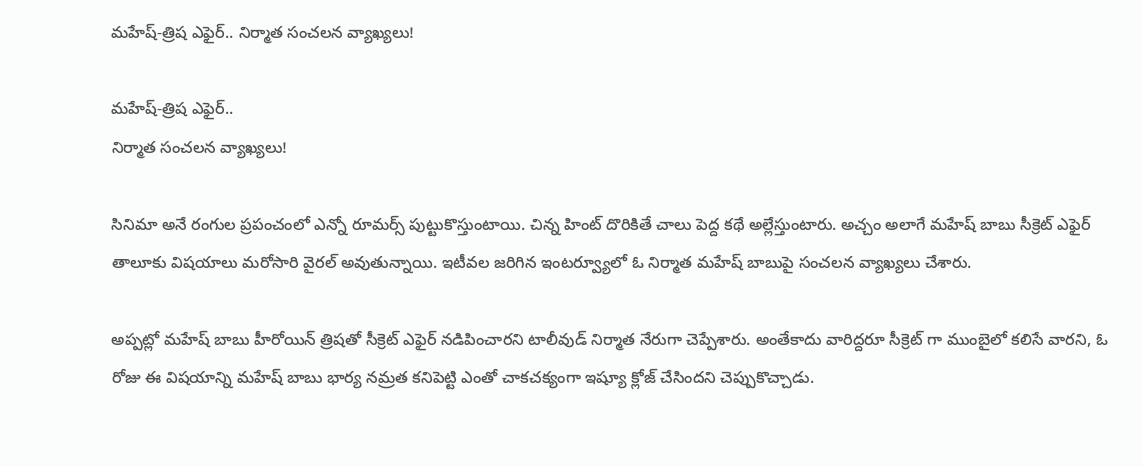మహేష్-త్రిష ఎఫైర్.. నిర్మాత సంచలన వ్యాఖ్యలు!

మహేష్-త్రిష ఎఫైర్..
నిర్మాత సంచలన వ్యాఖ్యలు!

సినిమా అనే రంగుల ప్రపంచంలో ఎన్నో రూమర్స్ పుట్టుకొస్తుంటాయి. చిన్న హింట్ దొరికితే చాలు పెద్ద కథే అల్లేస్తుంటారు. అచ్చం అలాగే మహేష్ బాబు సీక్రెట్ ఎఫైర్ తాలూకు విషయాలు మరోసారి వైరల్ అవుతున్నాయి. ఇటీవల జరిగిన ఇంటర్వ్యూలో ఓ నిర్మాత మహేష్ బాబుపై సంచలన వ్యాఖ్యలు చేశారు.

అప్పట్లో మహేష్ బాబు హీరోయిన్ త్రిషతో సీక్రెట్ ఎఫైర్ నడిపించారని టాలీవుడ్ నిర్మాత నేరుగా చెప్పేశారు. అంతేకాదు వారిద్దరూ సీక్రెట్ గా ముంబైలో కలిసే వారని, ఓ రోజు ఈ విషయాన్ని మహేష్ బాబు భార్య నమ్రత కనిపెట్టి ఎంతో చాకచక్యంగా ఇష్యూ క్లోజ్ చేసిందని చెప్పుకొచ్చాడు.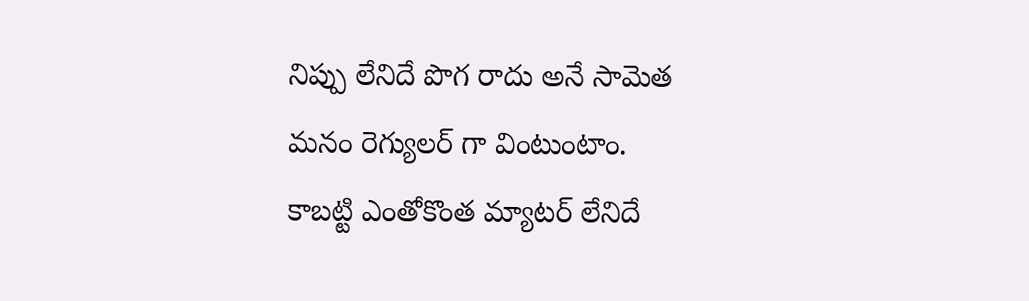నిప్పు లేనిదే పొగ రాదు అనే సామెత మనం రెగ్యులర్ గా వింటుంటాం. కాబట్టి ఎంతోకొంత మ్యాటర్ లేనిదే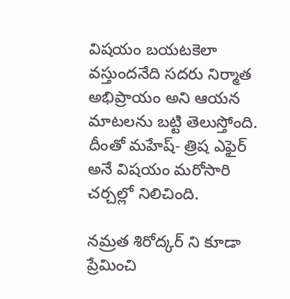విషయం బయటకెలా వస్తుందనేది సదరు నిర్మాత అభిప్రాయం అని ఆయన మాటలను బట్టి తెలుస్తోంది. దీంతో మహేష్- త్రిష ఎఫైర్ అనే విషయం మరోసారి చర్చల్లో నిలిచింది.

నమ్రత శిరోద్కర్ ని కూడా ప్రేమించి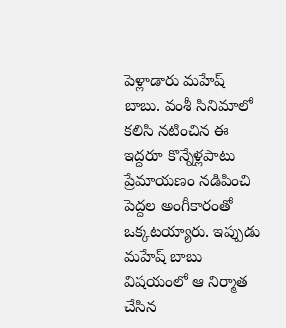పెళ్లాడారు మహేష్ బాబు. వంశీ సినిమాలో కలిసి నటించిన ఈ ఇద్దరూ కొన్నేళ్లపాటు ప్రేమాయణం నడిపించి పెద్దల అంగీకారంతో ఒక్కటయ్యారు. ఇప్పుడు మహేష్ బాబు విషయంలో ఆ నిర్మాత చేసిన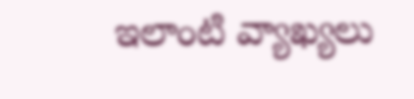ఇలాంటి వ్యాఖ్యలు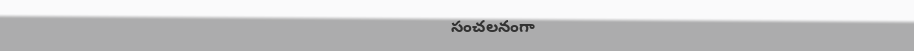సంచలనంగా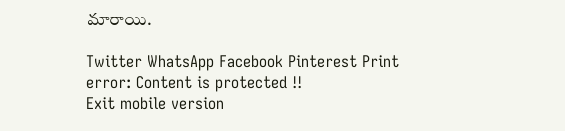మారాయి.

Twitter WhatsApp Facebook Pinterest Print
error: Content is protected !!
Exit mobile version